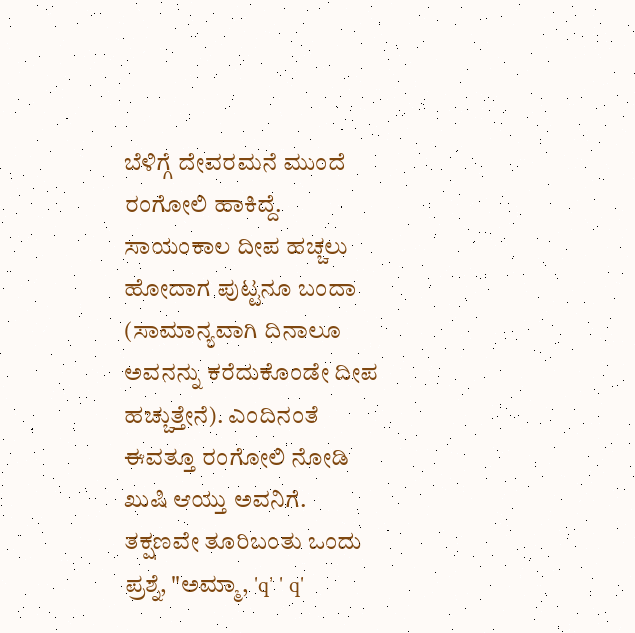ಬೆಳಿಗ್ಗೆ ದೇವರಮನೆ ಮುಂದೆ ರಂಗೋಲಿ ಹಾಕಿದ್ದೆ. ಸಾಯಂಕಾಲ ದೀಪ ಹಚ್ಚಲು ಹೋದಾಗ ಪುಟ್ಟನೂ ಬಂದಾ (ಸಾಮಾನ್ಯವಾಗಿ ದಿನಾಲೂ ಅವನನ್ನು ಕರೆದುಕೊಂಡೇ ದೀಪ ಹಚ್ಚುತ್ತೇನೆ). ಎಂದಿನಂತೆ ಈವತ್ತೂ ರಂಗೋಲಿ ನೋಡಿ ಖುಷಿ ಆಯ್ತು ಅವನಿಗೆ. ತಕ್ಷಣವೇ ತೂರಿಬಂತು ಒಂದು ಪ್ರಶ್ನೆ, "ಅಮ್ಮಾ, 'q' ' q'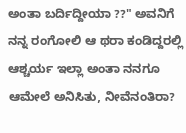ಅಂತಾ ಬರ್ದಿದ್ದೀಯಾ ??" ಅವನಿಗೆ ನನ್ನ ರಂಗೋಲಿ ಆ ಥರಾ ಕಂಡಿದ್ದರಲ್ಲಿ ಆಶ್ಚರ್ಯ ಇಲ್ಲಾ ಅಂತಾ ನನಗೂ ಆಮೇಲೆ ಅನಿಸಿತು, ನೀವೆನಂತಿರಾ?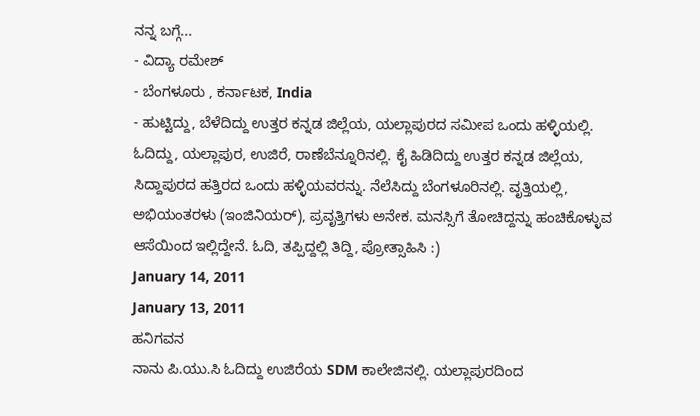ನನ್ನ ಬಗ್ಗೆ...
- ವಿದ್ಯಾ ರಮೇಶ್
- ಬೆಂಗಳೂರು , ಕರ್ನಾಟಕ, India
- ಹುಟ್ಟಿದ್ದು, ಬೆಳೆದಿದ್ದು ಉತ್ತರ ಕನ್ನಡ ಜಿಲ್ಲೆಯ, ಯಲ್ಲಾಪುರದ ಸಮೀಪ ಒಂದು ಹಳ್ಳಿಯಲ್ಲಿ. ಓದಿದ್ದು, ಯಲ್ಲಾಪುರ, ಉಜಿರೆ, ರಾಣೆಬೆನ್ನೂರಿನಲ್ಲಿ. ಕೈ ಹಿಡಿದಿದ್ದು ಉತ್ತರ ಕನ್ನಡ ಜಿಲ್ಲೆಯ, ಸಿದ್ದಾಪುರದ ಹತ್ತಿರದ ಒಂದು ಹಳ್ಳಿಯವರನ್ನು. ನೆಲೆಸಿದ್ದು ಬೆಂಗಳೂರಿನಲ್ಲಿ. ವೃತ್ತಿಯಲ್ಲಿ, ಅಭಿಯಂತರಳು (ಇಂಜಿನಿಯರ್), ಪ್ರವೃತ್ತಿಗಳು ಅನೇಕ. ಮನಸ್ಸಿಗೆ ತೋಚಿದ್ದನ್ನು ಹಂಚಿಕೊಳ್ಳುವ ಆಸೆಯಿಂದ ಇಲ್ಲಿದ್ದೇನೆ. ಓದಿ, ತಪ್ಪಿದ್ದಲ್ಲಿ ತಿದ್ದಿ, ಪ್ರೋತ್ಸಾಹಿಸಿ :)
January 14, 2011
January 13, 2011
ಹನಿಗವನ
ನಾನು ಪಿ.ಯು.ಸಿ ಓದಿದ್ದು ಉಜಿರೆಯ SDM ಕಾಲೇಜಿನಲ್ಲಿ. ಯಲ್ಲಾಪುರದಿಂದ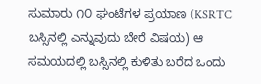ಸುಮಾರು ೧೦ ಘಂಟೆಗಳ ಪ್ರಯಾಣ (KSRTC ಬಸ್ಸಿನಲ್ಲಿ ಎನ್ನುವುದು ಬೇರೆ ವಿಷಯ) ಆ ಸಮಯದಲ್ಲಿ ಬಸ್ಸಿನಲ್ಲಿ ಕುಳಿತು ಬರೆದ ಒಂದು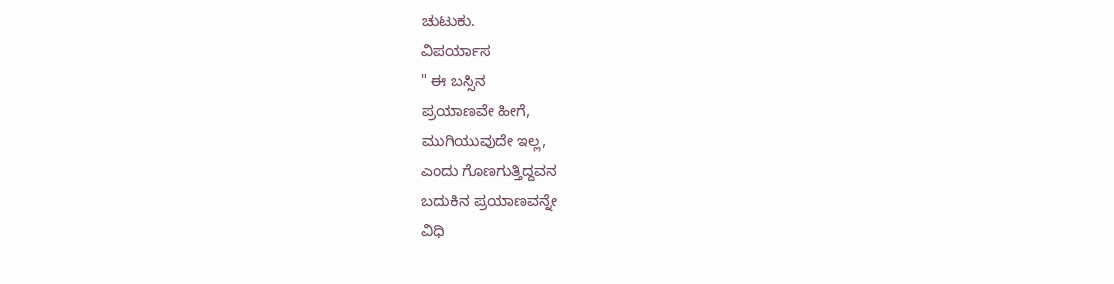ಚುಟುಕು.
ವಿಪರ್ಯಾಸ
" ಈ ಬಸ್ಸಿನ
ಪ್ರಯಾಣವೇ ಹೀಗೆ,
ಮುಗಿಯುವುದೇ ಇಲ್ಲ,
ಎಂದು ಗೊಣಗುತ್ತಿದ್ದವನ
ಬದುಕಿನ ಪ್ರಯಾಣವನ್ನೇ
ವಿಧಿ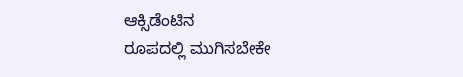ಆಕ್ಸಿಡೆಂಟಿನ
ರೂಪದಲ್ಲಿ ಮುಗಿಸಬೇಕೇ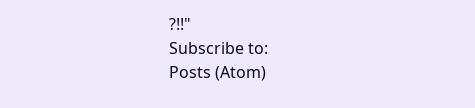?!!"
Subscribe to:
Posts (Atom)